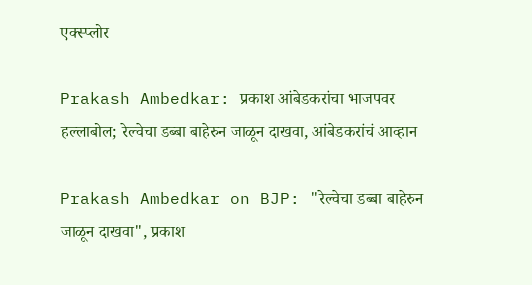एक्स्प्लोर

Prakash Ambedkar: प्रकाश आंबेडकरांचा भाजपवर हल्लाबोल; रेल्वेचा डब्बा बाहेरुन जाळून दाखवा, आंबेडकरांचं आव्हान

Prakash Ambedkar on BJP: "रेल्वेचा डब्बा बाहेरुन जाळून दाखवा", प्रकाश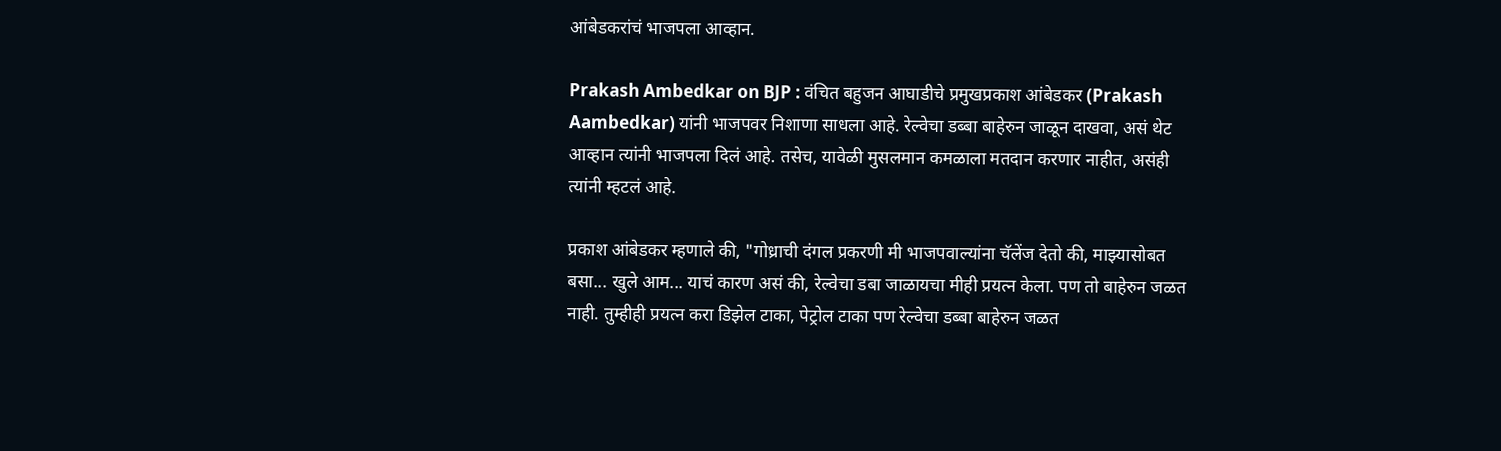आंबेडकरांचं भाजपला आव्हान.

Prakash Ambedkar on BJP : वंचित बहुजन आघाडीचे प्रमुखप्रकाश आंबेडकर (Prakash Aambedkar) यांनी भाजपवर निशाणा साधला आहे. रेल्वेचा डब्बा बाहेरुन जाळून दाखवा, असं थेट आव्हान त्यांनी भाजपला दिलं आहे. तसेच, यावेळी मुसलमान कमळाला मतदान करणार नाहीत, असंही त्यांनी म्हटलं आहे.

प्रकाश आंबेडकर म्हणाले की, "गोध्राची दंगल प्रकरणी मी भाजपवाल्यांना चॅलेंज देतो की, माझ्यासोबत बसा... खुले आम... याचं कारण असं की, रेल्वेचा डबा जाळायचा मीही प्रयत्न केला. पण तो बाहेरुन जळत नाही. तुम्हीही प्रयत्न करा डिझेल टाका, पेट्रोल टाका पण रेल्वेचा डब्बा बाहेरुन जळत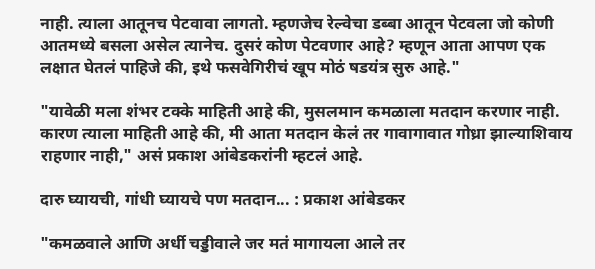नाही. त्याला आतूनच पेटवावा लागतो. म्हणजेच रेल्वेचा डब्बा आतून पेटवला जो कोणी आतमध्ये बसला असेल त्यानेच. दुसरं कोण पेटवणार आहे? म्हणून आता आपण एक लक्षात घेतलं पाहिजे की, इथे फसवेगिरीचं खूप मोठं षडयंत्र सुरु आहे."

"यावेळी मला शंभर टक्के माहिती आहे की, मुसलमान कमळाला मतदान करणार नाही. कारण त्याला माहिती आहे की, मी आता मतदान केलं तर गावागावात गोध्रा झाल्याशिवाय राहणार नाही," असं प्रकाश आंबेडकरांनी म्हटलं आहे.

दारु घ्यायची, गांधी घ्यायचे पण मतदान... : प्रकाश आंबेडकर

"कमळवाले आणि अर्धी चड्डीवाले जर मतं मागायला आले तर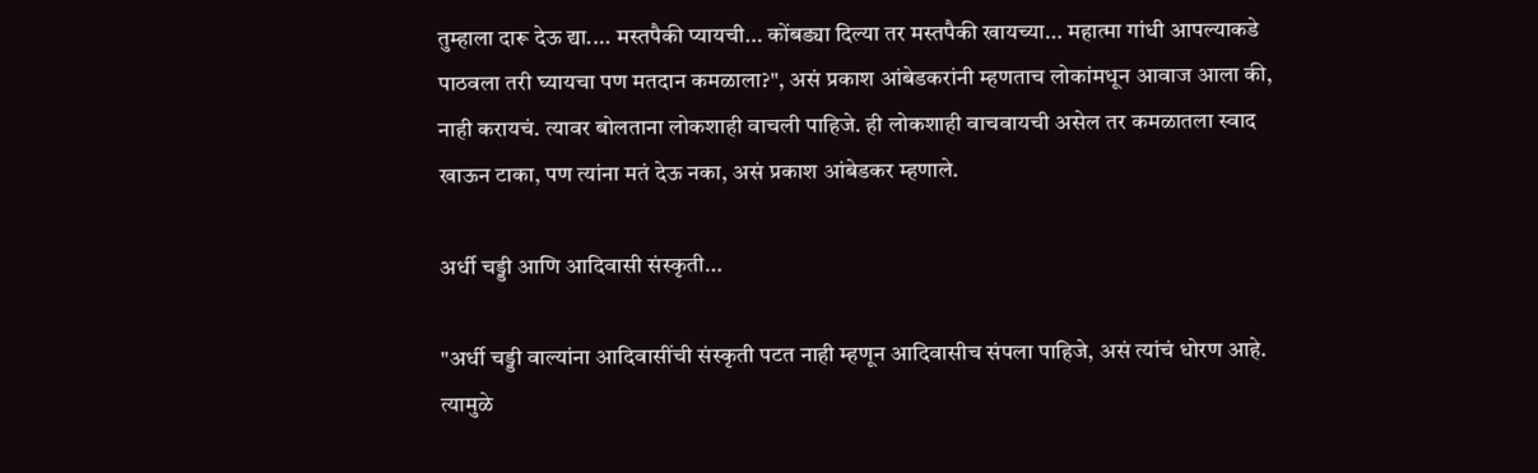तुम्हाला दारू देऊ द्या.... मस्तपैकी प्यायची... कोंबड्या दिल्या तर मस्तपैकी खायच्या... महात्मा गांधी आपल्याकडे पाठवला तरी घ्यायचा पण मतदान कमळाला?", असं प्रकाश आंबेडकरांनी म्हणताच लोकांमधून आवाज आला की, नाही करायचं. त्यावर बोलताना लोकशाही वाचली पाहिजे. ही लोकशाही वाचवायची असेल तर कमळातला स्वाद खाऊन टाका, पण त्यांना मतं देऊ नका, असं प्रकाश आंबेडकर म्हणाले.

अर्धी चड्डी आणि आदिवासी संस्कृती...

"अर्धी चड्डी वाल्यांना आदिवासींची संस्कृती पटत नाही म्हणून आदिवासीच संपला पाहिजे, असं त्यांचं धोरण आहे. त्यामुळे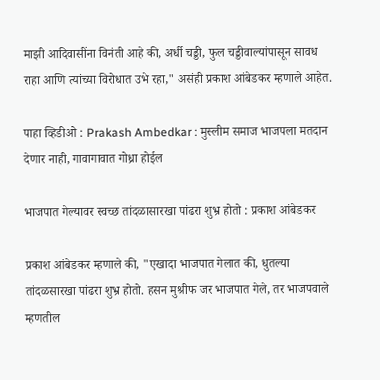माझी आदिवासींना विनंती आहे की, अर्धी चड्डी, फुल चड्डीवाल्यांपासून सावध राहा आणि त्यांच्या विरोधात उभे रहा," असंही प्रकाश आंबेडकर म्हणाले आहेत.

पाहा व्हिडीओ : Prakash Ambedkar : मुस्लीम समाज भाजपला मतदान देणार नाही, गावागावात गोध्रा होईल

भाजपात गेल्यावर स्वच्छ तांदळासारखा पांढरा शुभ्र होतो : प्रकाश आंबेडकर

प्रकाश आंबेडकर म्हणाले की, "एखादा भाजपात गेलात की, धुतल्या तांदळसारखा पांढरा शुभ्र होतो. हसन मुश्रीफ जर भाजपात गेले, तर भाजपवाले म्हणतील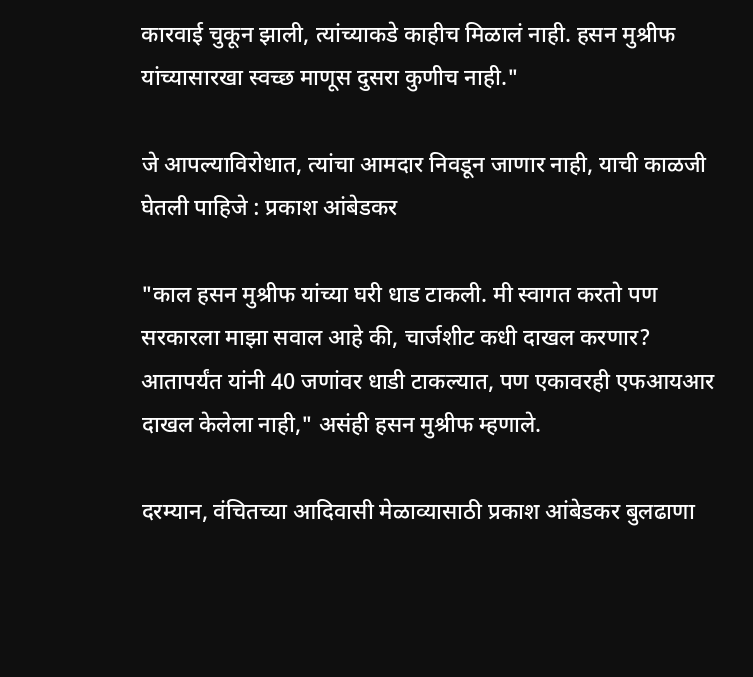कारवाई चुकून झाली, त्यांच्याकडे काहीच मिळालं नाही. हसन मुश्रीफ यांच्यासारखा स्वच्छ माणूस दुसरा कुणीच नाही."

जे आपल्याविरोधात, त्यांचा आमदार निवडून जाणार नाही, याची काळजी घेतली पाहिजे : प्रकाश आंबेडकर

"काल हसन मुश्रीफ यांच्या घरी धाड टाकली. मी स्वागत करतो पण सरकारला माझा सवाल आहे की, चार्जशीट कधी दाखल करणार? आतापर्यंत यांनी 40 जणांवर धाडी टाकल्यात, पण एकावरही एफआयआर दाखल केलेला नाही," असंही हसन मुश्रीफ म्हणाले.

दरम्यान, वंचितच्या आदिवासी मेळाव्यासाठी प्रकाश आंबेडकर बुलढाणा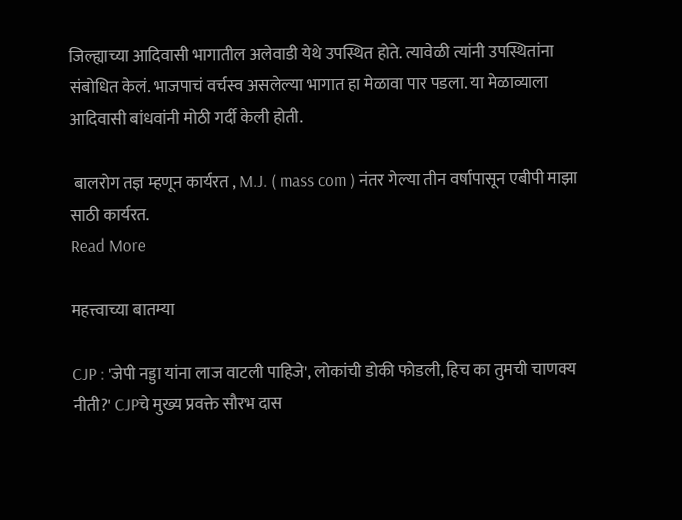जिल्ह्याच्या आदिवासी भागातील अलेवाडी येथे उपस्थित होते. त्यावेळी त्यांनी उपस्थितांना संबोधित केलं. भाजपाचं वर्चस्व असलेल्या भागात हा मेळावा पार पडला. या मेळाव्याला आदिवासी बांधवांनी मोठी गर्दी केली होती.

 बालरोग तज्ञ म्हणून कार्यरत , M.J. ( mass com ) नंतर गेल्या तीन वर्षापासून एबीपी माझा साठी कार्यरत.
Read More

महत्त्वाच्या बातम्या

CJP : 'जेपी नड्डा यांना लाज वाटली पाहिजे', लोकांची डोकी फोडली, हिच का तुमची चाणक्य नीती?' CJPचे मुख्य प्रवक्ते सौरभ दास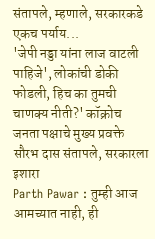संतापले, म्हणाले, सरकारकडे एकच पर्याय...
'जेपी नड्डा यांना लाज वाटली पाहिजे', लोकांची डोकी फोडली, हिच का तुमची चाणक्य नीती?' कॉक्रोच जनता पक्षाचे मुख्य प्रवक्ते सौरभ दास संतापले, सरकारला इशारा
Parth Pawar : तुम्ही आज आमच्यात नाही, ही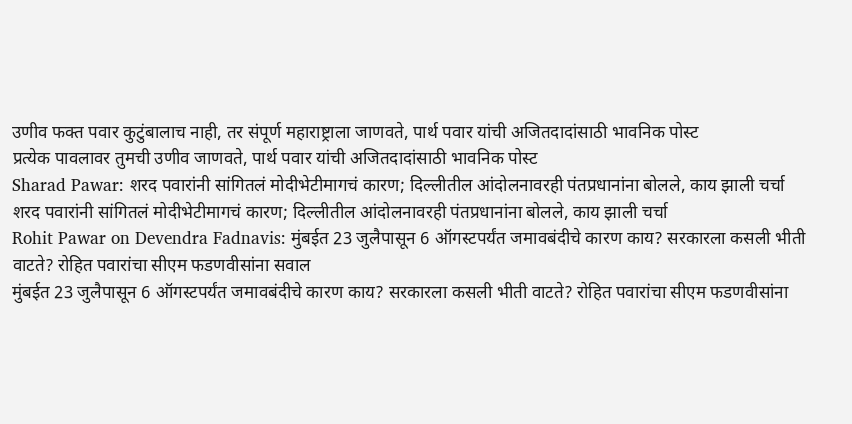उणीव फक्त पवार कुटुंबालाच नाही, तर संपूर्ण महाराष्ट्राला जाणवते, पार्थ पवार यांची अजितदादांसाठी भावनिक पोस्ट
प्रत्येक पावलावर तुमची उणीव जाणवते, पार्थ पवार यांची अजितदादांसाठी भावनिक पोस्ट
Sharad Pawar: शरद पवारांनी सांगितलं मोदीभेटीमागचं कारण; दिल्लीतील आंदोलनावरही पंतप्रधानांना बोलले, काय झाली चर्चा
शरद पवारांनी सांगितलं मोदीभेटीमागचं कारण; दिल्लीतील आंदोलनावरही पंतप्रधानांना बोलले, काय झाली चर्चा
Rohit Pawar on Devendra Fadnavis: मुंबईत 23 जुलैपासून 6 ऑगस्टपर्यंत जमावबंदीचे कारण काय? सरकारला कसली भीती वाटते? रोहित पवारांचा सीएम फडणवीसांना सवाल
मुंबईत 23 जुलैपासून 6 ऑगस्टपर्यंत जमावबंदीचे कारण काय? सरकारला कसली भीती वाटते? रोहित पवारांचा सीएम फडणवीसांना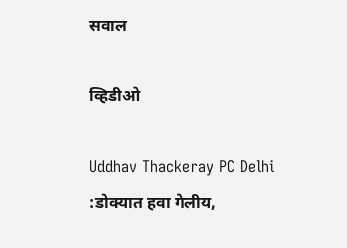सवाल

व्हिडीओ

Uddhav Thackeray PC Delhi :डोक्यात हवा गेलीय,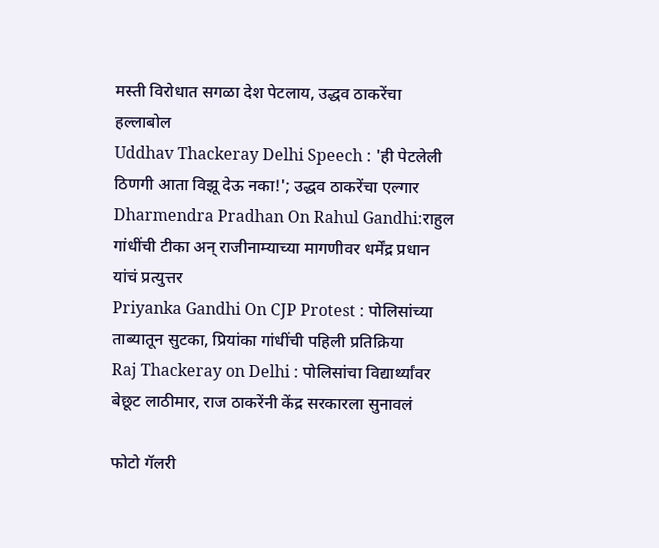मस्ती विरोधात सगळा देश पेटलाय, उद्धव ठाकरेंचा हल्लाबोल
Uddhav Thackeray Delhi Speech : 'ही पेटलेली ठिणगी आता विझू देऊ नका!'; उद्धव ठाकरेंचा एल्गार
Dharmendra Pradhan On Rahul Gandhi:राहुल गांधींची टीका अन् राजीनाम्याच्या मागणीवर धर्मेंद्र प्रधान यांचं प्रत्युत्तर
Priyanka Gandhi On CJP Protest : पोलिसांच्या ताब्यातून सुटका, प्रियांका गांधींची पहिली प्रतिक्रिया
Raj Thackeray on Delhi : पोलिसांचा विद्यार्थ्यांवर बेछूट लाठीमार, राज ठाकरेंनी केंद्र सरकारला सुनावलं

फोटो गॅलरी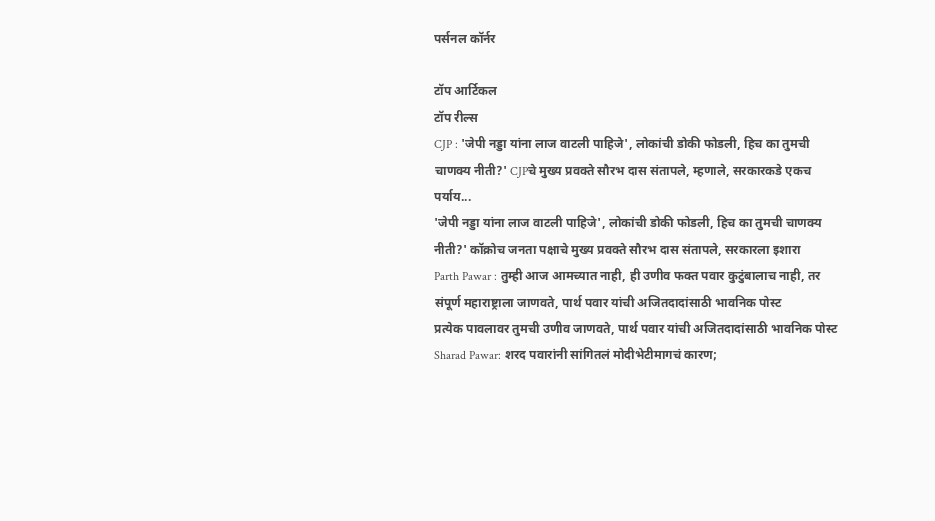पर्सनल कॉर्नर

टॉप आर्टिकल
टॉप रील्स
CJP : 'जेपी नड्डा यांना लाज वाटली पाहिजे', लोकांची डोकी फोडली, हिच का तुमची चाणक्य नीती?' CJPचे मुख्य प्रवक्ते सौरभ दास संतापले, म्हणाले, सरकारकडे एकच पर्याय...
'जेपी नड्डा यांना लाज वाटली पाहिजे', लोकांची डोकी फोडली, हिच का तुमची चाणक्य नीती?' कॉक्रोच जनता पक्षाचे मुख्य प्रवक्ते सौरभ दास संतापले, सरकारला इशारा
Parth Pawar : तुम्ही आज आमच्यात नाही, ही उणीव फक्त पवार कुटुंबालाच नाही, तर संपूर्ण महाराष्ट्राला जाणवते, पार्थ पवार यांची अजितदादांसाठी भावनिक पोस्ट
प्रत्येक पावलावर तुमची उणीव जाणवते, पार्थ पवार यांची अजितदादांसाठी भावनिक पोस्ट
Sharad Pawar: शरद पवारांनी सांगितलं मोदीभेटीमागचं कारण;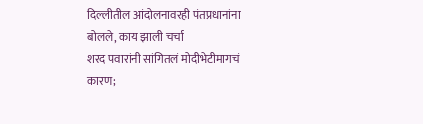दिल्लीतील आंदोलनावरही पंतप्रधानांना बोलले, काय झाली चर्चा
शरद पवारांनी सांगितलं मोदीभेटीमागचं कारण;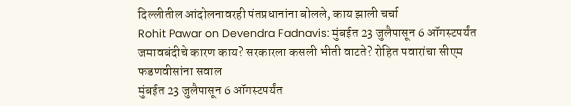दिल्लीतील आंदोलनावरही पंतप्रधानांना बोलले, काय झाली चर्चा
Rohit Pawar on Devendra Fadnavis: मुंबईत 23 जुलैपासून 6 ऑगस्टपर्यंत जमावबंदीचे कारण काय? सरकारला कसली भीती वाटते? रोहित पवारांचा सीएम फडणवीसांना सवाल
मुंबईत 23 जुलैपासून 6 ऑगस्टपर्यंत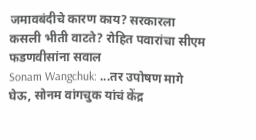जमावबंदीचे कारण काय? सरकारला कसली भीती वाटते? रोहित पवारांचा सीएम फडणवीसांना सवाल
Sonam Wangchuk: ...तर उपोषण मागे घेऊ, सोनम वांगचुक यांचं केंद्र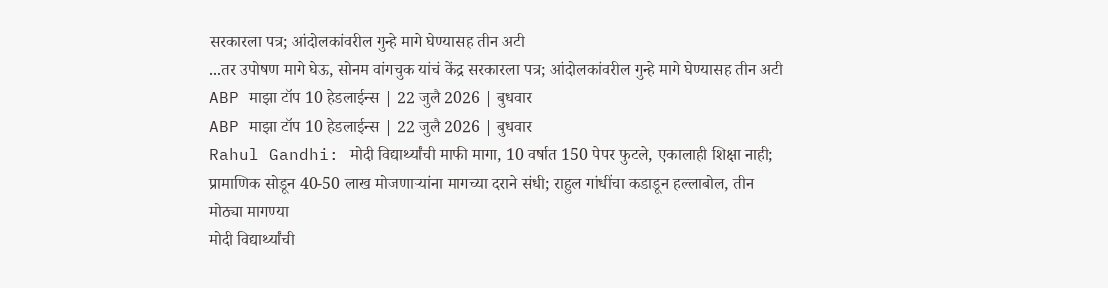सरकारला पत्र; आंदोलकांवरील गुन्हे मागे घेण्यासह तीन अटी
...तर उपोषण मागे घेऊ, सोनम वांगचुक यांचं केंद्र सरकारला पत्र; आंदोलकांवरील गुन्हे मागे घेण्यासह तीन अटी
ABP माझा टॉप 10 हेडलाईन्स | 22 जुलै 2026 | बुधवार
ABP माझा टॉप 10 हेडलाईन्स | 22 जुलै 2026 | बुधवार
Rahul Gandhi: मोदी विद्यार्थ्यांची माफी मागा, 10 वर्षात 150 पेपर फुटले, एकालाही शिक्षा नाही; प्रामाणिक सोडून 40-50 लाख मोजणाऱ्यांना मागच्या दराने संधी; राहुल गांधींचा कडाडून हल्लाबोल, तीन मोठ्या मागण्या
मोदी विद्यार्थ्यांची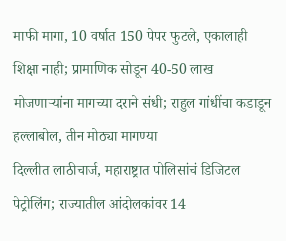माफी मागा, 10 वर्षात 150 पेपर फुटले, एकालाही शिक्षा नाही; प्रामाणिक सोडून 40-50 लाख मोजणाऱ्यांना मागच्या दराने संधी; राहुल गांधींचा कडाडून हल्लाबोल, तीन मोठ्या मागण्या
दिल्लीत लाठीचार्ज, महाराष्ट्रात पोलिसांचं डिजिटल पेट्रोलिंग; राज्यातील आंदोलकांवर 14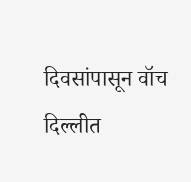दिवसांपासून वॉच
दिल्लीत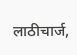लाठीचार्ज,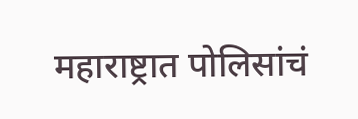महाराष्ट्रात पोलिसांचं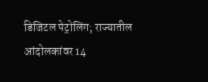डिजिटल पेट्रोलिंग; राज्यातील आंदोलकांवर 14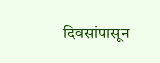दिवसांपासून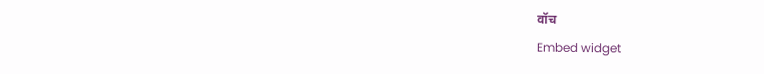वॉच
Embed widget